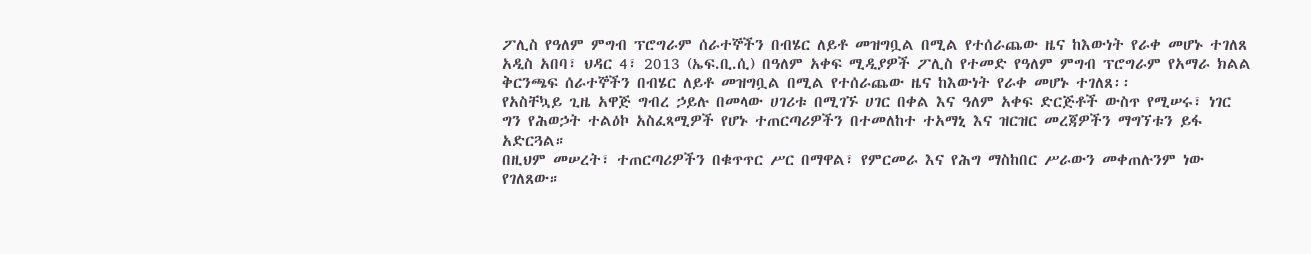ፖሊስ የዓለም ምግብ ፕሮግራም ሰራተኞችን በብሄር ለይቶ መዝግቧል በሚል የተሰራጨው ዜና ከእውነት የራቀ መሆኑ ተገለጸ
አዲስ አበባ፣ ህዳር 4፣ 2013 (ኤፍ.ቢ.ሲ) በዓለም አቀፍ ሚዲያዎች ፖሊስ የተመድ የዓለም ምግብ ፕሮግራም የአማራ ክልል ቅርንጫፍ ሰራተኞችን በብሄር ለይቶ መዝግቧል በሚል የተሰራጨው ዜና ከእውነት የራቀ መሆኑ ተገለጸ፡፡
የአስቸኳይ ጊዜ አዋጅ ግብረ ኃይሉ በመላው ሀገሪቱ በሚገኙ ሀገር በቀል እና ዓለም አቀፍ ድርጅቶች ውስጥ የሚሠሩ፣ ነገር ግን የሕወኃት ተልዕኮ አስፈጻሚዎች የሆኑ ተጠርጣሪዎችን በተመለከተ ተአማኒ እና ዝርዝር መረጃዎችን ማግኘቱን ይፋ አድርጓል።
በዚህም መሠረት፣ ተጠርጣሪዎችን በቁጥጥር ሥር በማዋል፣ የምርመራ እና የሕግ ማስከበር ሥራውን መቀጠሉንም ነው የገለጸው።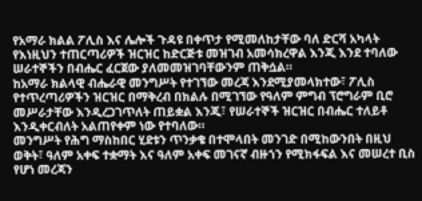የአማራ ክልል ፖሊስ እና ሌሎች ጉዳዩ በቀጥታ የሚመለከታቸው ባለ ድርሻ አካላት የእነዚህን ተጠርጣሪዎች ዝርዝር ከድርጅቱ መዝገብ አመሳክረዋል እንጂ እንደ ተባለው ሠራተኞችን በብሔር ፈርጀው ያለመመዝገባቸውንም ጠቅሷል።
ከአማራ ክልላዊ ብሔራዊ መንግሥት የተገኘው መረጃ እንደሚያመላክተው፣ ፖሊስ የተጥረጣሪዎችን ዝርዝር በማቅረብ በክልሉ በሚገኘው የዓለም ምግብ ፕሮግራም ቢሮ መሥራታቸው እንዲረጋገጥለት ጠይቋል እንጂ፣ የሠራተኞች ዝርዝር በብሔር ተለይቶ እንዲቀርብለት አልጠየቀም ነው የተባለው።
መንግሥት የሕግ ማስከበር ሂደቱን ጥንቃቄ በተሞላበት መንገድ በሚከውንበት በዚህ ወቅት፣ ዓለም አቀፍ ተቋማት እና ዓለም አቀፍ መገናኛ ብዙኀን የሚክፋፍል እና መሠረተ ቢስ የሆነ መረጃን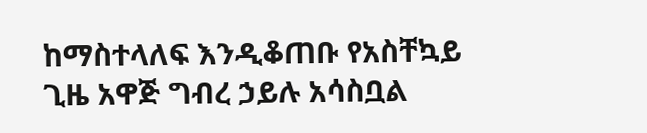ከማስተላለፍ እንዲቆጠቡ የአስቸኳይ ጊዜ አዋጅ ግብረ ኃይሉ አሳስቧል